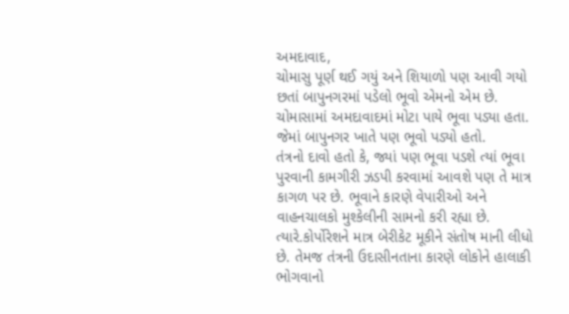અમદાવાદ,
ચોમાસુ પૂર્ણ થઈ ગયું અને શિયાળો પણ આવી ગયો છતાં બાપુનગરમાં પડેલો ભૂવો એમનો એમ છે. ચોમાસામાં અમદાવાદમાં મોટા પાયે ભૂવા પડ્યા હતા. જેમાં બાપુનગર ખાતે પણ ભૂવો પડ્યો હતો.
તંત્રનો દાવો હતો કે, જ્યાં પણ ભૂવા પડશે ત્યાં ભૂવા પુરવાની કામગીરી ઝડપી કરવામાં આવશે પણ તે માત્ર કાગળ પર છે. ભૂવાને કારણે વેપારીઓ અને વાહનચાલકો મુશ્કેલીની સામનો કરી રહ્યા છે. ત્યારે.કોર્પોરેશને માત્ર બેરીકેટ મૂકીને સંતોષ માની લીધો છે. તેમજ તંત્રની ઉદાસીનતાના કારણે લોકોને હાલાકી ભોગવાનો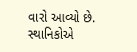વારો આવ્યો છે. સ્થાનિકોએ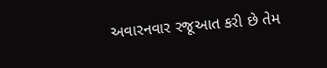અવારનવાર રજૂઆત કરી છે તેમ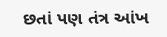છતાં પણ તંત્ર આંખ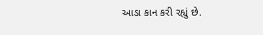આડા કાન કરી રહ્યું છે.